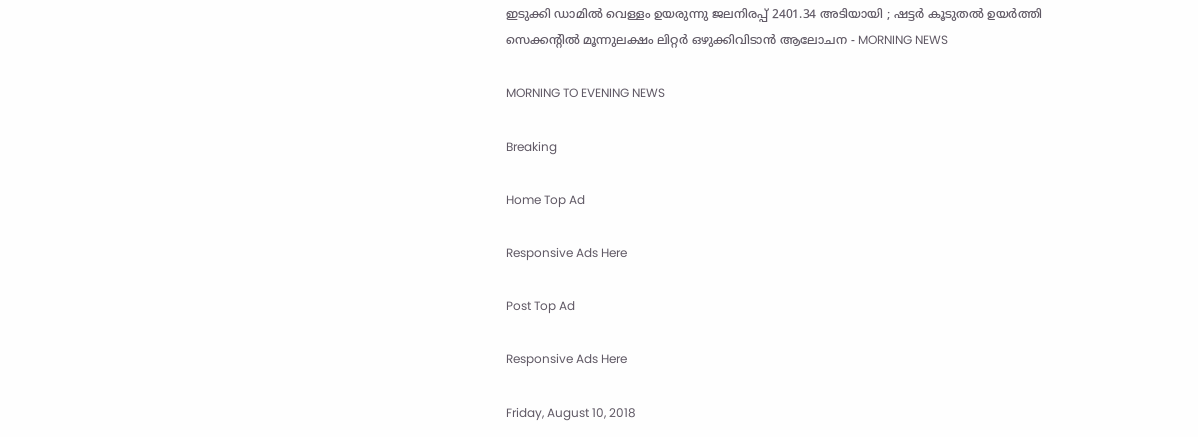ഇടുക്കി ഡാമില്‍ വെള്ളം ഉയരുന്നു ജലനിരപ്പ് 2401.34 അടിയായി ; ഷട്ടര്‍ കൂടുതല്‍ ഉയര്‍ത്തി സെക്കന്റില്‍ മൂന്നുലക്ഷം ലിറ്റര്‍ ഒഴുക്കിവിടാന്‍ ആലോചന - MORNING NEWS

MORNING TO EVENING NEWS

Breaking

Home Top Ad

Responsive Ads Here

Post Top Ad

Responsive Ads Here

Friday, August 10, 2018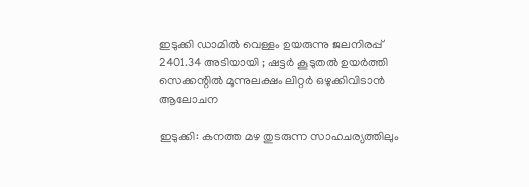ഇടുക്കി ഡാമില്‍ വെള്ളം ഉയരുന്നു ജലനിരപ്പ് 2401.34 അടിയായി ; ഷട്ടര്‍ കൂടുതല്‍ ഉയര്‍ത്തി സെക്കന്റില്‍ മൂന്നുലക്ഷം ലിറ്റര്‍ ഒഴുക്കിവിടാന്‍ ആലോചന

ഇടുക്കി: കനത്ത മഴ തുടരുന്ന സാഹചര്യത്തിലും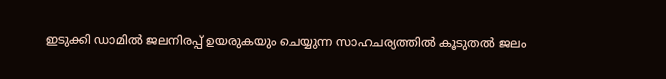ഇടുക്കി ഡാമില്‍ ജലനിരപ്പ് ഉയരുകയും ചെയ്യുന്ന സാഹചര്യത്തില്‍ കൂടുതല്‍ ജലം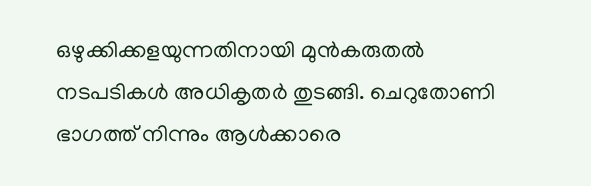ഒഴുക്കിക്കളയുന്നതിനായി മുന്‍കരുതല്‍ നടപടികള്‍ അധികൃതര്‍ തുടങ്ങി. ചെറുതോണി ഭാഗത്ത് നിന്നും ആള്‍ക്കാരെ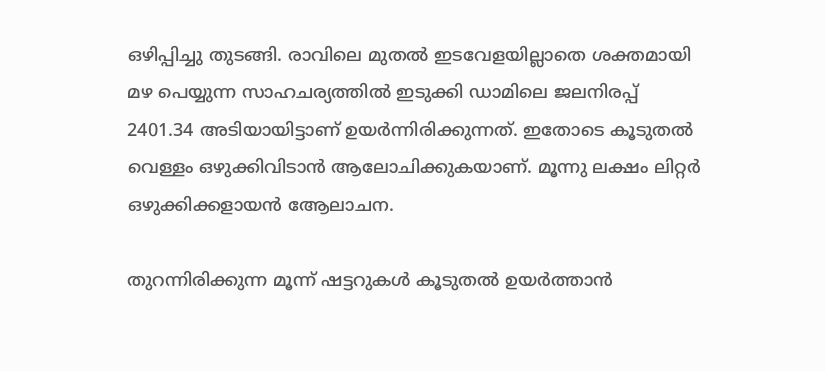ഒഴിപ്പിച്ചു തുടങ്ങി. രാവിലെ മുതല്‍ ഇടവേളയില്ലാതെ ശക്തമായി മഴ പെയ്യുന്ന സാഹചര്യത്തില്‍ ഇടുക്കി ഡാമിലെ ജലനിരപ്പ് 2401.34 അടിയായിട്ടാണ് ഉയര്‍ന്നിരിക്കുന്നത്. ഇതോടെ കൂടുതല്‍ വെള്ളം ഒഴുക്കിവിടാന്‍ ആലോചിക്കുകയാണ്. മൂന്നു ലക്ഷം ലിറ്റര്‍ ഒഴുക്കിക്കളായന്‍ ആേലാചന.

തുറന്നിരിക്കുന്ന മൂന്ന് ഷട്ടറുകള്‍ കൂടുതല്‍ ഉയര്‍ത്താന്‍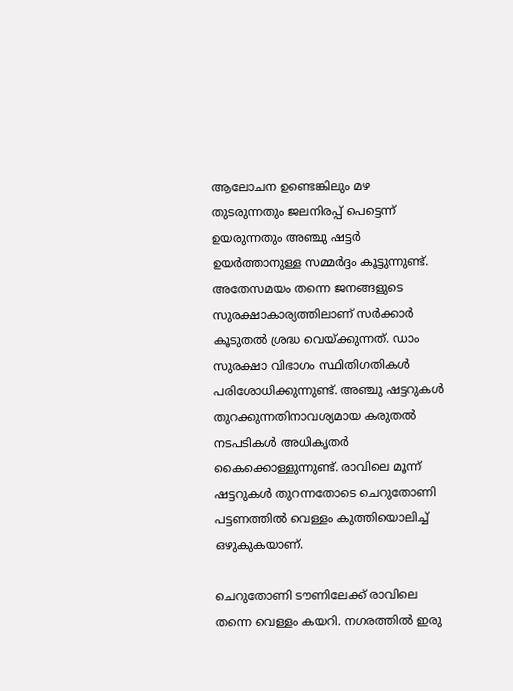ആലോചന ഉണ്ടെങ്കിലും മഴ തുടരുന്നതും ജലനിരപ്പ് പെട്ടെന്ന് ഉയരുന്നതും അഞ്ചു ഷട്ടര്‍ ഉയര്‍ത്താനുള്ള സമ്മര്‍ദ്ദം കൂട്ടുന്നുണ്ട്. അതേസമയം തന്നെ ജനങ്ങളുടെ സുരക്ഷാകാര്യത്തിലാണ് സര്‍ക്കാര്‍ കൂടുതല്‍ ശ്രദ്ധ വെയ്ക്കുന്നത്. ഡാം സുരക്ഷാ വിഭാഗം സ്ഥിതിഗതികള്‍ പരിശോധിക്കുന്നുണ്ട്. അഞ്ചു ഷട്ടറുകള്‍ തുറക്കുന്നതിനാവശ്യമായ കരുതല്‍ നടപടികള്‍ അധികൃതര്‍ കൈക്കൊള്ളുന്നുണ്ട്. രാവിലെ മൂന്ന് ഷട്ടറുകള്‍ തുറന്നതോടെ ചെറുതോണി പട്ടണത്തില്‍ വെള്ളം കുത്തിയൊലിച്ച് ഒഴുകുകയാണ്.

ചെറുതോണി ടൗണിലേക്ക് രാവിലെ തന്നെ വെള്ളം കയറി. നഗരത്തില്‍ ഇരു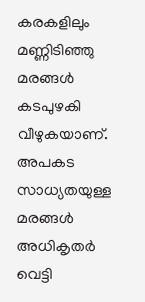കരകളിലും മണ്ണിടിഞ്ഞു മരങ്ങള്‍ കടപുഴകി വീഴുകയാണ്. അപകട സാധ്യതയുള്ള മരങ്ങള്‍ അധികൃതര്‍ വെട്ടി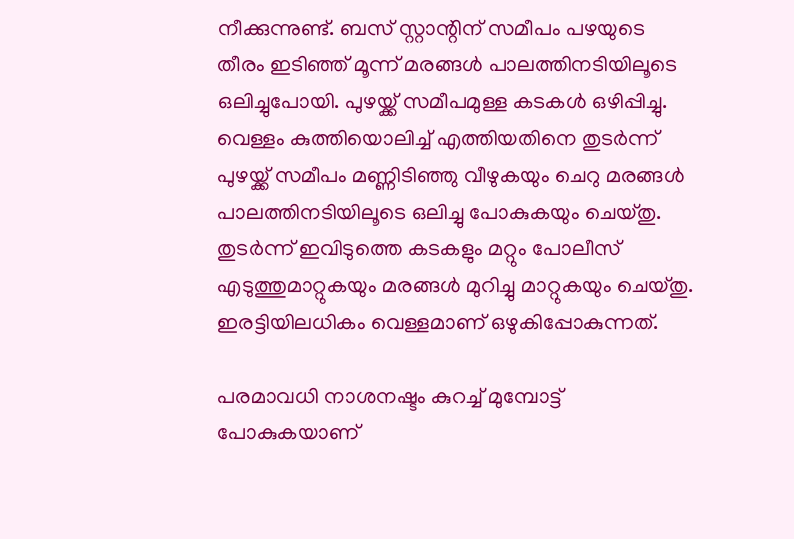നീക്കുന്നുണ്ട്. ബസ് സ്റ്റാന്റിന് സമീപം പഴയുടെ തീരം ഇടിഞ്ഞ് മൂന്ന് മരങ്ങള്‍ പാലത്തിനടിയിലൂടെ ഒലിച്ചുപോയി. പുഴയ്ക്ക് സമീപമുള്ള കടകള്‍ ഒഴിപ്പിച്ചു. വെള്ളം കുത്തിയൊലിച്ച് എത്തിയതിനെ തുടര്‍ന്ന് പുഴയ്ക്ക് സമീപം മണ്ണിടിഞ്ഞു വീഴുകയും ചെറു മരങ്ങള്‍ പാലത്തിനടിയിലൂടെ ഒലിച്ചു പോകുകയും ചെയ്തു. തുടര്‍ന്ന് ഇവിടുത്തെ കടകളും മറ്റും പോലീസ് എടുത്തുമാറ്റുകയും മരങ്ങള്‍ മുറിച്ചു മാറ്റുകയും ചെയ്തു. ഇരട്ടിയിലധികം വെള്ളമാണ് ഒഴുകിപ്പോകുന്നത്.

പരമാവധി നാശനഷ്ടം കുറച്ച് മുമ്പോട്ട് പോകുകയാണ്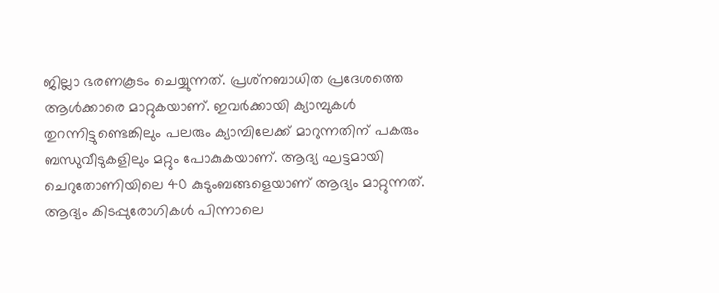ജില്ലാ ഭരണകൂടം ചെയ്യുന്നത്. പ്രശ്‌നബാധിത പ്രദേശത്തെ ആള്‍ക്കാരെ മാറ്റുകയാണ്. ഇവര്‍ക്കായി ക്യാമ്പുകള്‍ തുറന്നിട്ടുണ്ടെങ്കിലും പലരും ക്യാമ്പിലേക്ക് മാറുന്നതിന് പകരും ബന്ധുവീടുകളിലും മറ്റും പോകുകയാണ്. ആദ്യ ഘട്ടമായി ചെറുതോണിയിലെ 40 കുടുംബങ്ങളെയാണ് ആദ്യം മാറ്റുന്നത്. ആദ്യം കിടപ്പുരോഗികള്‍ പിന്നാലെ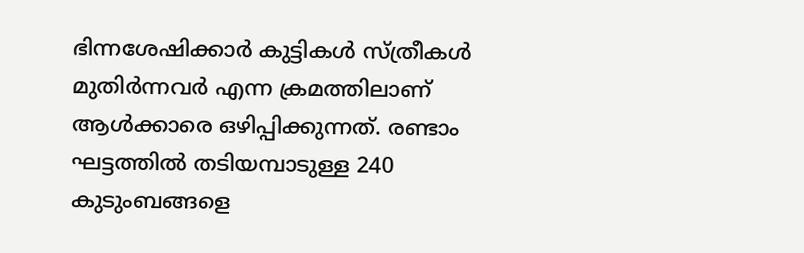ഭിന്നശേഷിക്കാര്‍ കുട്ടികള്‍ സ്ത്രീകള്‍ മുതിര്‍ന്നവര്‍ എന്ന ക്രമത്തിലാണ് ആള്‍ക്കാരെ ഒഴിപ്പിക്കുന്നത്. രണ്ടാം ഘട്ടത്തില്‍ തടിയമ്പാടുള്ള 240 കുടുംബങ്ങളെ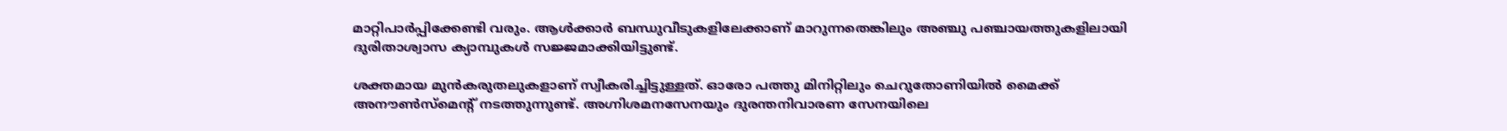മാറ്റിപാര്‍പ്പിക്കേണ്ടി വരും. ആള്‍ക്കാര്‍ ബന്ധുവീടുകളിലേക്കാണ് മാറുന്നതെങ്കിലും അഞ്ചു പഞ്ചായത്തുകളിലായി ദുരിതാശ്വാസ ക്യാമ്പുകള്‍ സജ്ജമാക്കിയിട്ടുണ്ട്.

ശക്തമായ മുന്‍കരുതലുകളാണ് സ്വീകരിച്ചിട്ടുള്ളത്. ഓരോ പത്തു മിനിറ്റിലും ചെറുതോണിയില്‍ മൈക്ക് അനൗണ്‍സ്‌മെന്റ് നടത്തുന്നുണ്ട്. അഗ്നിശമനസേനയും ദുരന്തനിവാരണ സേനയിലെ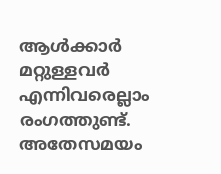ആള്‍ക്കാര്‍ മറ്റുള്ളവര്‍ എന്നിവരെല്ലാം രംഗത്തുണ്ട്. അതേസമയം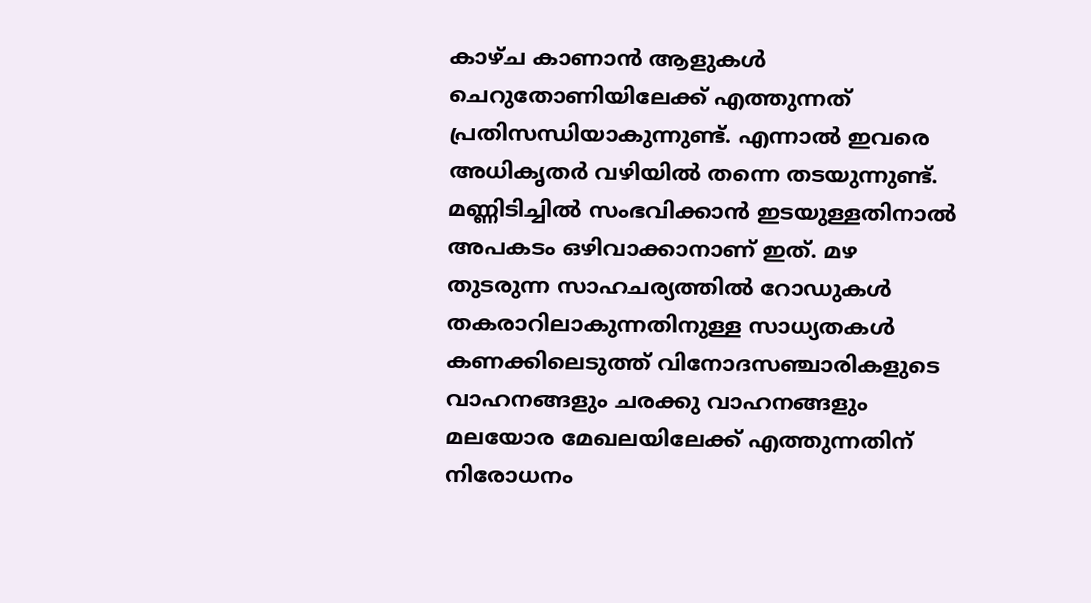കാഴ്ച കാണാന്‍ ആളുകള്‍ ചെറുതോണിയിലേക്ക് എത്തുന്നത് പ്രതിസന്ധിയാകുന്നുണ്ട്. എന്നാല്‍ ഇവരെ അധികൃതര്‍ വഴിയില്‍ തന്നെ തടയുന്നുണ്ട്. മണ്ണിടിച്ചില്‍ സംഭവിക്കാന്‍ ഇടയുള്ളതിനാല്‍ അപകടം ഒഴിവാക്കാനാണ് ഇത്. മഴ തുടരുന്ന സാഹചര്യത്തില്‍ റോഡുകള്‍ തകരാറിലാകുന്നതിനുള്ള സാധ്യതകള്‍ കണക്കിലെടുത്ത് വിനോദസഞ്ചാരികളുടെ വാഹനങ്ങളും ചരക്കു വാഹനങ്ങളും മലയോര മേഖലയിലേക്ക് എത്തുന്നതിന് നിരോധനം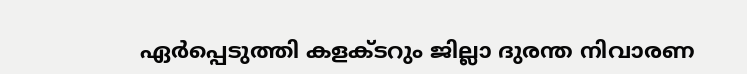ഏര്‍പ്പെടുത്തി കളക്ടറും ജില്ലാ ദുരന്ത നിവാരണ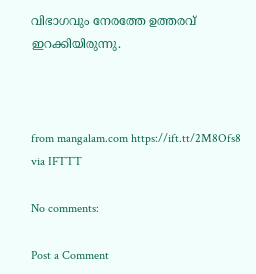വിഭാഗവും നേരത്തേ ഉത്തരവ് ഇറക്കിയിരുന്നു.



from mangalam.com https://ift.tt/2M8Ofs8
via IFTTT

No comments:

Post a Comment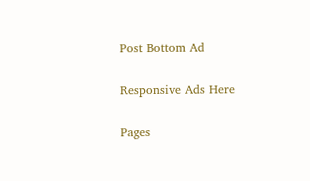Post Bottom Ad

Responsive Ads Here

Pages